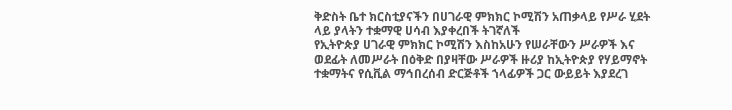ቅድስት ቤተ ክርስቲያናችን በሀገራዊ ምክክር ኮሚሽን አጠቃላይ የሥራ ሂደት ላይ ያላትን ተቋማዊ ሀሳብ እያቀረበች ትገኛለች
የኢትዮጵያ ሀገራዊ ምክክር ኮሚሽን እስከአሁን የሠራቸውን ሥራዎች እና ወደፊት ለመሥራት በዕቅድ በያዛቸው ሥራዎች ዙሪያ ከኢትዮጵያ የሃይማኖት ተቋማትና የሲቪል ማኅበረሰብ ድርጅቶች ኀላፊዎች ጋር ውይይት እያደረገ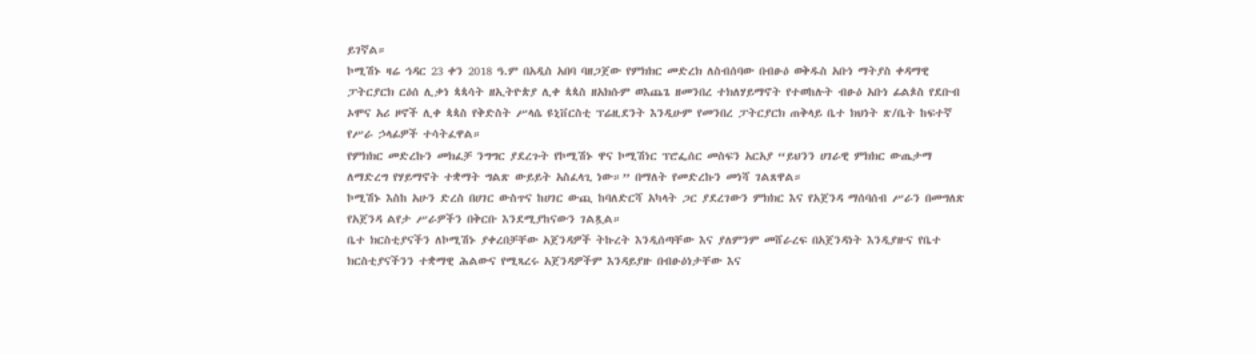ይገኛል።
ኮሚሽኑ ዛሬ ኅዳር 23 ቀን 2018 ዓ.ም በአዲስ አበባ ባዘጋጀው የምክክር መድረክ ለስብሰባው በብፁዕ ወቅዱስ አቡነ ማትያስ ቀዳማዊ ፓትርያርክ ርዕሰ ሊቃነ ጳጳሳት ዘኢትዮጵያ ሊቀ ጳጳስ ዘአክሱም ወእጨጌ ዘመንበረ ተክለሃይማኖት የተወከሉት ብፁዕ አቡነ ፊልጶስ የደቡብ ኦሞና አሪ ዞኖች ሊቀ ጳጳስ የቅድስት ሥላሴ ዩኒቨርስቲ ፕሬዚደንት እንዲሁም የመንበረ ፓትርያርክ ጠቅላይ ቤተ ክህነት ጽ/ቤት ከፍተኛ የሥራ ኃላፊዎች ተሳትፈዋል።
የምክክር መድረኩን መክፈቻ ንግግር ያደረጉት የኮሚሽኑ ዋና ኮሚሽነር ፕሮፌሰር መስፍን አርአያ “ይህንን ሀገራዊ ምክክር ውጤታማ ለማድረግ የሃይማኖት ተቋማት ግልጽ ውይይት አስፈላጊ ነው።” በማለት የመድረኩን መነሻ ገልጸዋል።
ኮሚሽኑ እስከ አሁን ድረስ በሀገር ውስጥና ከሀገር ውጪ ከባለድርሻ አካላት ጋር ያደረገውን ምክክር እና የአጀንዳ ማሰባሰብ ሥራን በመግለጽ የአጀንዳ ልየታ ሥራዎችን በቅርቡ እንደሚያከናውን ገልጿል።
ቤተ ክርስቲያናችን ለኮሚሽኑ ያቀረበቻቸው አጀንዳዎች ትኩረት እንዲሰጣቸው እና ያለምንም መሸራረፍ በአጀንዳነት እንዲያዙና የቤተ ክርስቲያናችንን ተቋማዊ ሕልውና የሚጻረሩ አጀንዳዎችም እንዳይያዙ በብፁዕነታቸው እና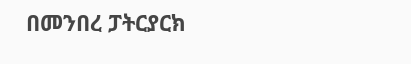በመንበረ ፓትርያርክ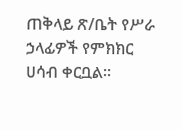ጠቅላይ ጽ/ቤት የሥራ ኃላፊዎች የምክክር ሀሳብ ቀርቧል።